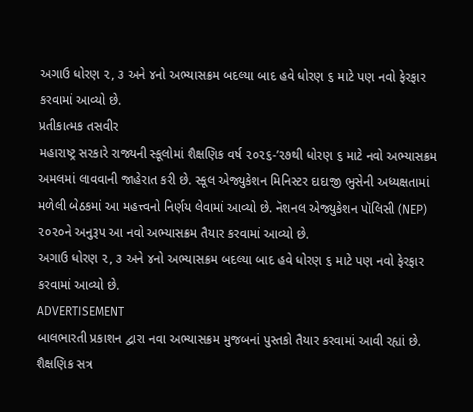અગાઉ ધોરણ ૨, ૩ અને ૪નો અભ્યાસક્રમ બદલ્યા બાદ હવે ધોરણ ૬ માટે પણ નવો ફેરફાર કરવામાં આવ્યો છે.
પ્રતીકાત્મક તસવીર
મહારાષ્ટ્ર સરકારે રાજ્યની સ્કૂલોમાં શૈક્ષણિક વર્ષ ૨૦૨૬-’૨૭થી ધોરણ ૬ માટે નવો અભ્યાસક્રમ અમલમાં લાવવાની જાહેરાત કરી છે. સ્કૂલ એજ્યુકેશન મિનિસ્ટર દાદાજી ભુસેની અધ્યક્ષતામાં મળેલી બેઠકમાં આ મહત્ત્વનો નિર્ણય લેવામાં આવ્યો છે. નૅશનલ એજ્યુકેશન પૉલિસી (NEP) ૨૦૨૦ને અનુરૂપ આ નવો અભ્યાસક્રમ તૈયાર કરવામાં આવ્યો છે.
અગાઉ ધોરણ ૨, ૩ અને ૪નો અભ્યાસક્રમ બદલ્યા બાદ હવે ધોરણ ૬ માટે પણ નવો ફેરફાર કરવામાં આવ્યો છે.
ADVERTISEMENT
બાલભારતી પ્રકાશન દ્વારા નવા અભ્યાસક્રમ મુજબનાં પુસ્તકો તૈયાર કરવામાં આવી રહ્યાં છે. શૈક્ષણિક સત્ર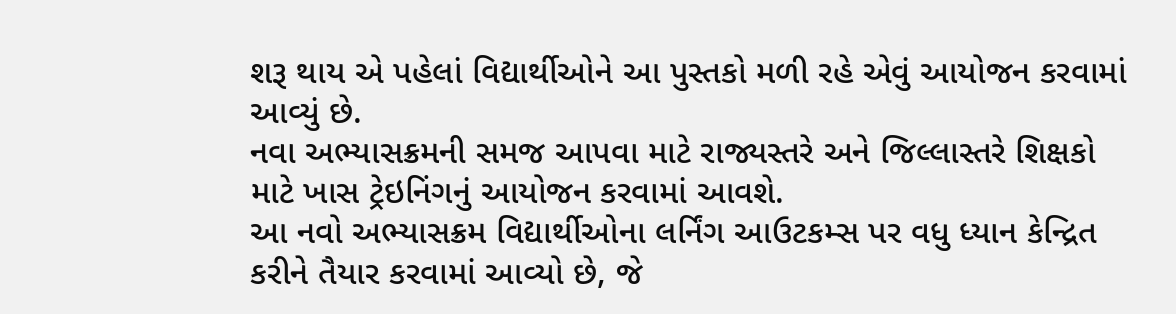શરૂ થાય એ પહેલાં વિદ્યાર્થીઓને આ પુસ્તકો મળી રહે એવું આયોજન કરવામાં આવ્યું છે.
નવા અભ્યાસક્રમની સમજ આપવા માટે રાજ્યસ્તરે અને જિલ્લાસ્તરે શિક્ષકો માટે ખાસ ટ્રેઇનિંગનું આયોજન કરવામાં આવશે.
આ નવો અભ્યાસક્રમ વિદ્યાર્થીઓના લર્નિંગ આઉટકમ્સ પર વધુ ધ્યાન કેન્દ્રિત કરીને તૈયાર કરવામાં આવ્યો છે, જે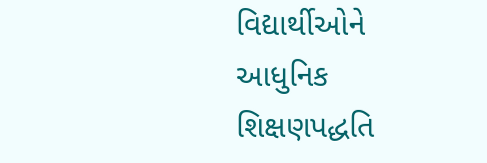વિદ્યાર્થીઓને આધુનિક શિક્ષણપદ્ધતિ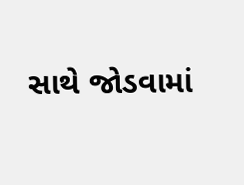સાથે જોડવામાં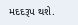મદદરૂપ થશે.